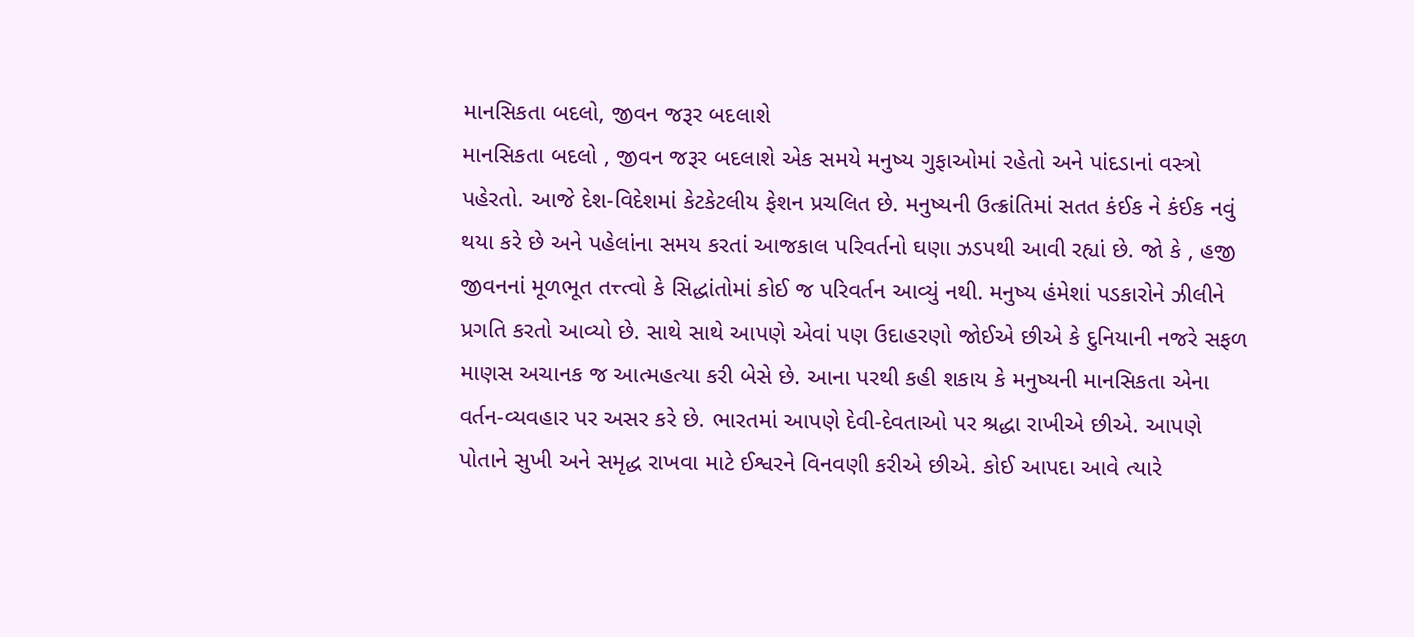માનસિકતા બદલો, જીવન જરૂર બદલાશે
માનસિકતા બદલો , જીવન જરૂર બદલાશે એક સમયે મનુષ્ય ગુફાઓમાં રહેતો અને પાંદડાનાં વસ્ત્રો પહેરતો. આજે દેશ-વિદેશમાં કેટકેટલીય ફેશન પ્રચલિત છે. મનુષ્યની ઉત્ક્રાંતિમાં સતત કંઈક ને કંઈક નવું થયા કરે છે અને પહેલાંના સમય કરતાં આજકાલ પરિવર્તનો ઘણા ઝડપથી આવી રહ્યાં છે. જો કે , હજી જીવનનાં મૂળભૂત તત્ત્ત્વો કે સિદ્ધાંતોમાં કોઈ જ પરિવર્તન આવ્યું નથી. મનુષ્ય હંમેશાં પડકારોને ઝીલીને પ્રગતિ કરતો આવ્યો છે. સાથે સાથે આપણે એવાં પણ ઉદાહરણો જોઈએ છીએ કે દુનિયાની નજરે સફળ માણસ અચાનક જ આત્મહત્યા કરી બેસે છે. આના પરથી કહી શકાય કે મનુષ્યની માનસિકતા એના વર્તન-વ્યવહાર પર અસર કરે છે. ભારતમાં આપણે દેવી-દેવતાઓ પર શ્રદ્ધા રાખીએ છીએ. આપણે પોતાને સુખી અને સમૃદ્ધ રાખવા માટે ઈશ્વરને વિનવણી કરીએ છીએ. કોઈ આપદા આવે ત્યારે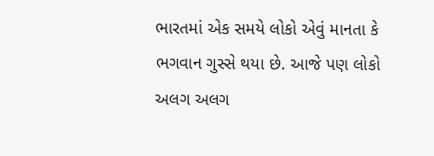ભારતમાં એક સમયે લોકો એવું માનતા કે ભગવાન ગુસ્સે થયા છે. આજે પણ લોકો અલગ અલગ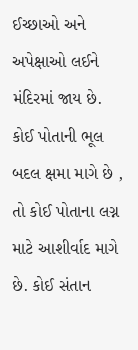ઈચ્છાઓ અને અપેક્ષાઓ લઈને મંદિરમાં જાય છે. કોઈ પોતાની ભૂલ બદલ ક્ષમા માગે છે , તો કોઈ પોતાના લગ્ન માટે આશીર્વાદ માગે છે. કોઈ સંતાન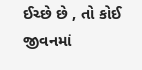ઈચ્છે છે , તો કોઈ જીવનમાં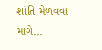શાંતિ મેળવવા માગે...